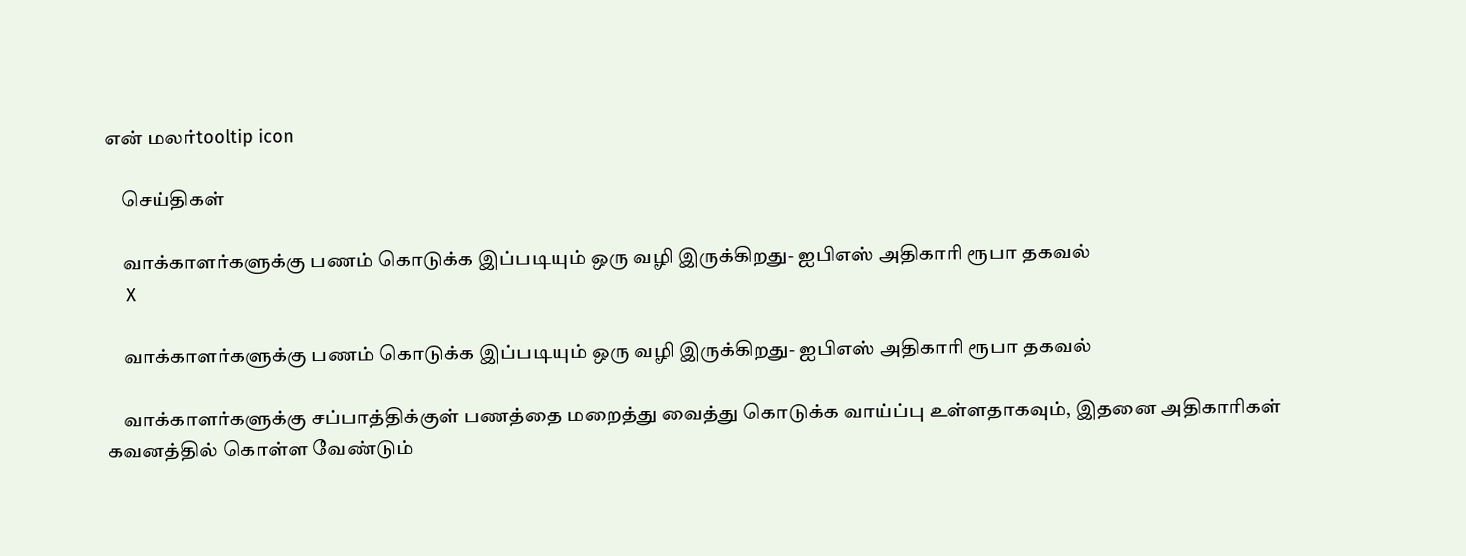என் மலர்tooltip icon

    செய்திகள்

    வாக்காளர்களுக்கு பணம் கொடுக்க இப்படியும் ஒரு வழி இருக்கிறது- ஐபிஎஸ் அதிகாரி ரூபா தகவல்
    X

    வாக்காளர்களுக்கு பணம் கொடுக்க இப்படியும் ஒரு வழி இருக்கிறது- ஐபிஎஸ் அதிகாரி ரூபா தகவல்

    வாக்காளர்களுக்கு சப்பாத்திக்குள் பணத்தை மறைத்து வைத்து கொடுக்க வாய்ப்பு உள்ளதாகவும், இதனை அதிகாரிகள் கவனத்தில் கொள்ள வேண்டும்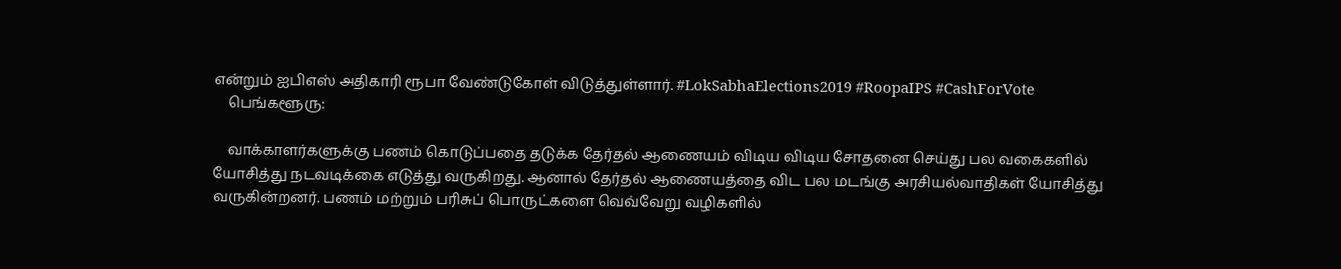என்றும் ஐபிஎஸ் அதிகாரி ரூபா வேண்டுகோள் விடுத்துள்ளார். #LokSabhaElections2019 #RoopaIPS #CashForVote
    பெங்களூரு:

    வாக்காளர்களுக்கு பணம் கொடுப்பதை தடுக்க தேர்தல் ஆணையம் விடிய விடிய சோதனை செய்து பல வகைகளில் யோசித்து நடவடிக்கை எடுத்து வருகிறது. ஆனால் தேர்தல் ஆணையத்தை விட பல மடங்கு அரசியல்வாதிகள் யோசித்து வருகின்றனர். பணம் மற்றும் பரிசுப் பொருட்களை வெவ்வேறு வழிகளில்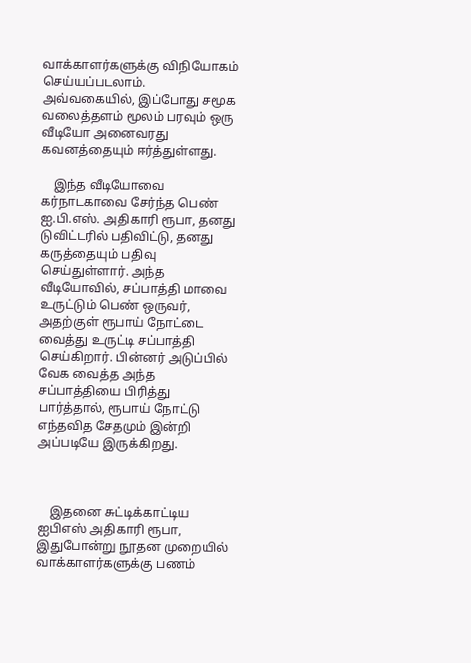வாக்காளர்களுக்கு விநியோகம் செய்யப்படலாம். அவ்வகையில், இப்போது சமூக வலைத்தளம் மூலம் பரவும் ஒரு வீடியோ அனைவரது கவனத்தையும் ஈர்த்துள்ளது.

    இந்த வீடியோவை கர்நாடகாவை சேர்ந்த பெண் ஐ.பி.எஸ். அதிகாரி ரூபா, தனது டுவிட்டரில் பதிவிட்டு, தனது கருத்தையும் பதிவு செய்துள்ளார். அந்த வீடியோவில், சப்பாத்தி மாவை உருட்டும் பெண் ஒருவர், அதற்குள் ரூபாய் நோட்டை வைத்து உருட்டி சப்பாத்தி செய்கிறார். பின்னர் அடுப்பில் வேக வைத்த அந்த சப்பாத்தியை பிரித்து பார்த்தால், ரூபாய் நோட்டு எந்தவித சேதமும் இன்றி அப்படியே இருக்கிறது.



    இதனை சுட்டிக்காட்டிய ஐபிஎஸ் அதிகாரி ரூபா, இதுபோன்று நூதன முறையில் வாக்காளர்களுக்கு பணம்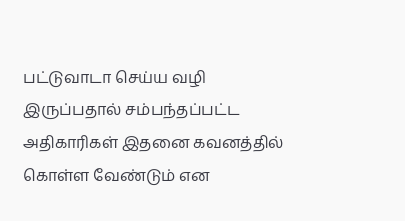பட்டுவாடா செய்ய வழி இருப்பதால் சம்பந்தப்பட்ட அதிகாரிகள் இதனை கவனத்தில் கொள்ள வேண்டும் என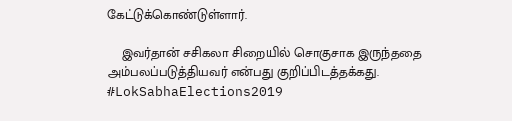கேட்டுக்கொண்டுள்ளார்.

    இவர்தான் சசிகலா சிறையில் சொகுசாக இருந்ததை அம்பலப்படுத்தியவர் என்பது குறிப்பிடத்தக்கது. #LokSabhaElections2019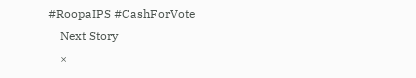#RoopaIPS #CashForVote
    Next Story
    ×